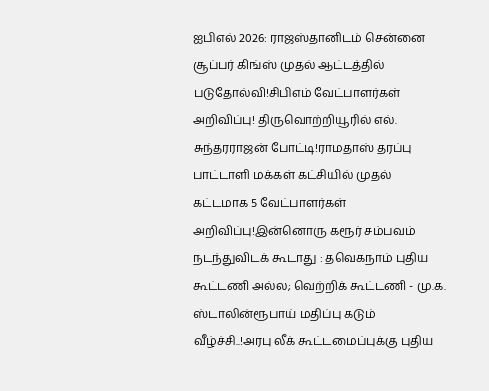ஐபிஎல் 2026: ராஜஸ்தானிடம் சென்னை சூப்பர் கிங்ஸ் முதல் ஆட்டத்தில் படுதோல்வி!சிபிஎம் வேட்பாளர்கள் அறிவிப்பு! திருவொற்றியூரில் எல். சுந்தரராஜன் போட்டி!ராமதாஸ் தரப்பு பாட்டாளி மக்கள் கட்சியில் முதல் கட்டமாக 5 வேட்பாளர்கள் அறிவிப்பு!இன்னொரு கரூர் சம்பவம் நடந்துவிடக் கூடாது : தவெகநாம் புதிய கூட்டணி அல்ல; வெற்றிக் கூட்டணி - மு.க. ஸ்டாலின்ரூபாய் மதிப்பு கடும் வீழ்ச்சி..!அரபு லீக் கூட்டமைப்புக்கு புதிய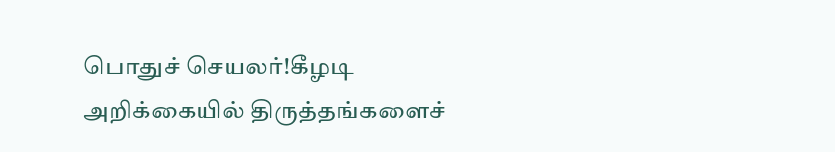பொதுச் செயலர்!கீழடி அறிக்கையில் திருத்தங்களைச்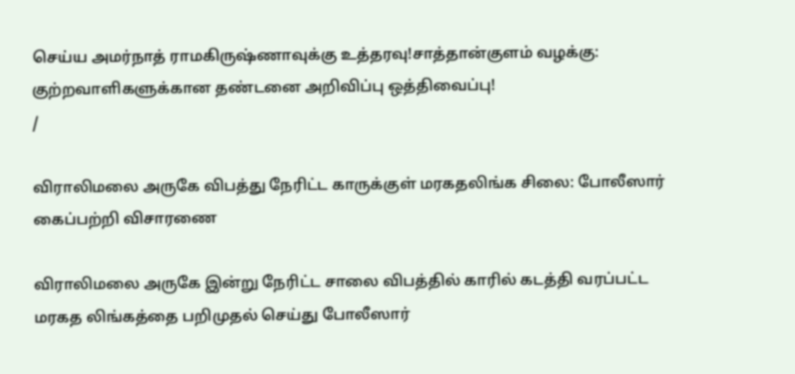செய்ய அமர்நாத் ராமகிருஷ்ணாவுக்கு உத்தரவு!சாத்தான்குளம் வழக்கு: குற்றவாளிகளுக்கான தண்டனை அறிவிப்பு ஒத்திவைப்பு!
/

விராலிமலை அருகே விபத்து நேரிட்ட காருக்குள் மரகதலிங்க சிலை: போலீஸார் கைப்பற்றி விசாரணை

விராலிமலை அருகே இன்று நேரிட்ட சாலை விபத்தில் காரில் கடத்தி வரப்பட்ட மரகத லிங்கத்தை பறிமுதல் செய்து போலீஸார்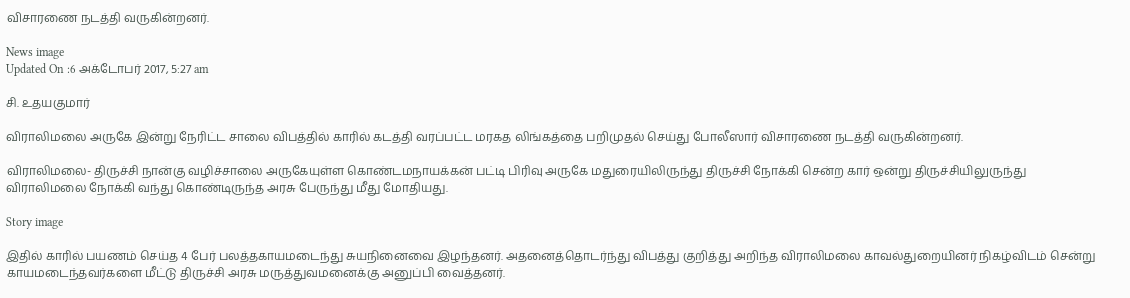விசாரணை நடத்தி வருகின்றனர்.

News image
Updated On :6 அக்டோபர் 2017, 5:27 am

சி. உதயகுமார்

விராலிமலை அருகே இன்று நேரிட்ட சாலை விபத்தில் காரில் கடத்தி வரப்பட்ட மரகத லிங்கத்தை பறிமுதல் செய்து போலீஸார் விசாரணை நடத்தி வருகின்றனர்.

விராலிமலை- திருச்சி நான்கு வழிச்சாலை அருகேயுள்ள கொண்டமநாயக்கன் பட்டி பிரிவு அருகே மதுரையிலிருந்து திருச்சி நோக்கி சென்ற கார் ஒன்று திருச்சியிலுருந்து விராலிமலை நோக்கி வந்து கொண்டிருந்த அரசு பேருந்து மீது மோதியது.

Story image

இதில் காரில் பயணம் செய்த 4 பேர் பலத்தகாயமடைந்து சுயநினைவை இழந்தனர். அதனைத்தொடர்ந்து விபத்து குறித்து அறிந்த விராலிமலை காவல்துறையினர் நிகழ்விடம் சென்று காயமடைந்தவர்களை மீட்டு திருச்சி அரசு மருத்துவமனைக்கு அனுப்பி வைத்தனர்.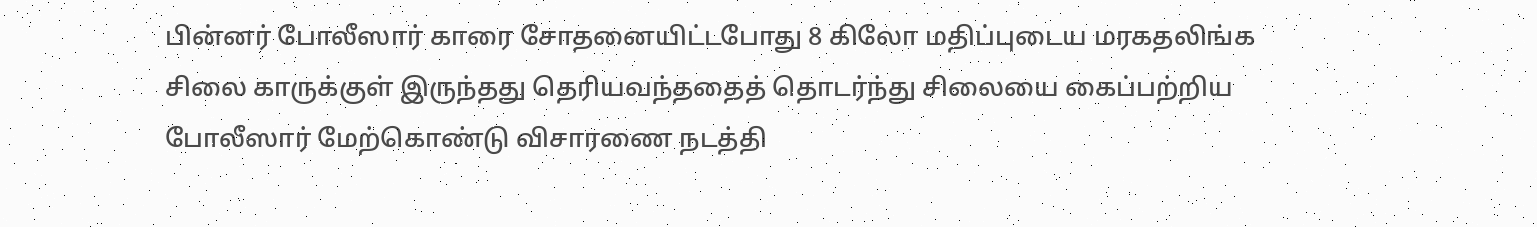பின்னர் போலீஸார் காரை சோதனையிட்டபோது 8 கிலோ மதிப்புடைய மரகதலிங்க சிலை காருக்குள் இருந்தது தெரியவந்ததைத் தொடர்ந்து சிலையை கைப்பற்றிய போலீஸார் மேற்கொண்டு விசாரணை நடத்தி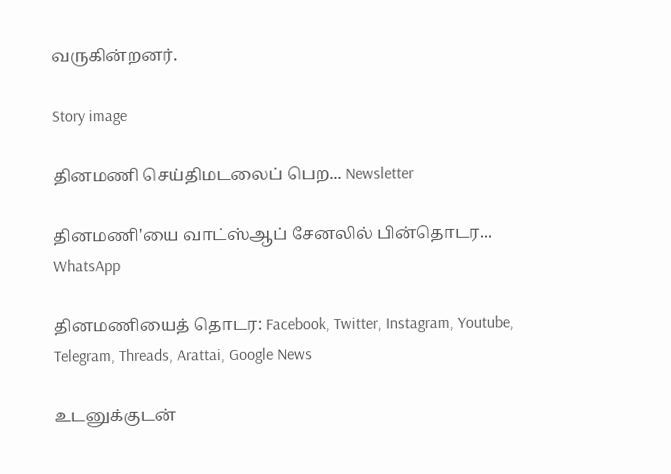வருகின்றனர்.

Story image

தினமணி செய்திமடலைப் பெற... Newsletter

தினமணி'யை வாட்ஸ்ஆப் சேனலில் பின்தொடர... WhatsApp

தினமணியைத் தொடர: Facebook, Twitter, Instagram, Youtube, Telegram, Threads, Arattai, Google News

உடனுக்குடன்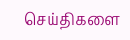செய்திகளை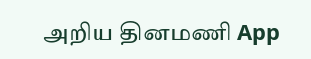அறிய தினமணி App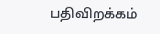பதிவிறக்கம்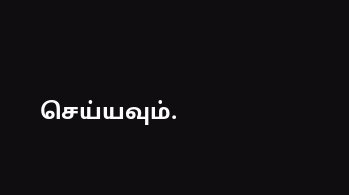செய்யவும்.